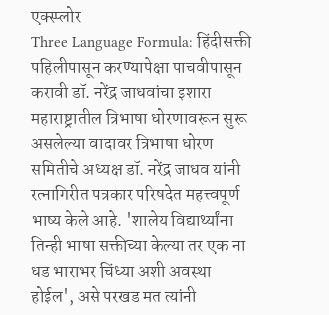एक्स्प्लोर
Three Language Formula: हिंदीसक्ती पहिलीपासून करण्यापेक्षा पाचवीपासून करावी डॉ. नरेंद्र जाधवांचा इशारा
महाराष्ट्रातील त्रिभाषा धोरणावरून सुरू असलेल्या वादावर त्रिभाषा धोरण समितीचे अध्यक्ष डॉ. नरेंद्र जाधव यांनी रत्नागिरीत पत्रकार परिषदेत महत्त्वपूर्ण भाष्य केले आहे. 'शालेय विद्यार्थ्यांना तिन्ही भाषा सक्तीच्या केल्या तर एक ना धड भाराभर चिंध्या अशी अवस्था होईल', असे परखड मत त्यांनी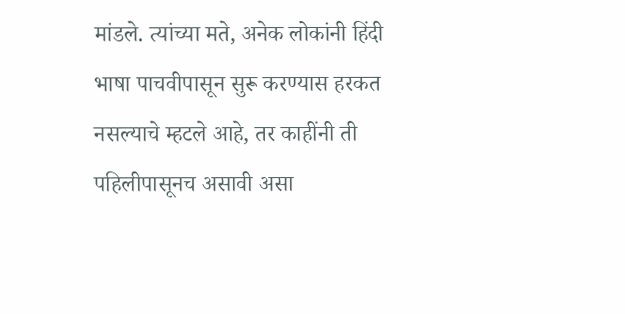मांडले. त्यांच्या मते, अनेक लोकांनी हिंदी भाषा पाचवीपासून सुरू करण्यास हरकत नसल्याचे म्हटले आहे, तर काहींनी ती पहिलीपासूनच असावी असा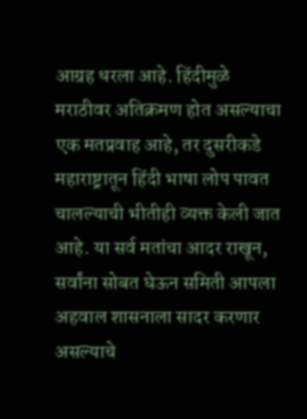आग्रह धरला आहे. हिंदीमुळे मराठीवर अतिक्रमण होत असल्याचा एक मतप्रवाह आहे, तर दुसरीकडे महाराष्ट्रातून हिंदी भाषा लोप पावत चालल्याची भीतीही व्यक्त केली जात आहे. या सर्व मतांचा आदर राखून, सर्वांना सोबत घेऊन समिती आपला अहवाल शासनाला सादर करणार असल्याचे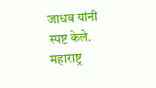जाधव यांनी स्पष्ट केले.
महाराष्ट्र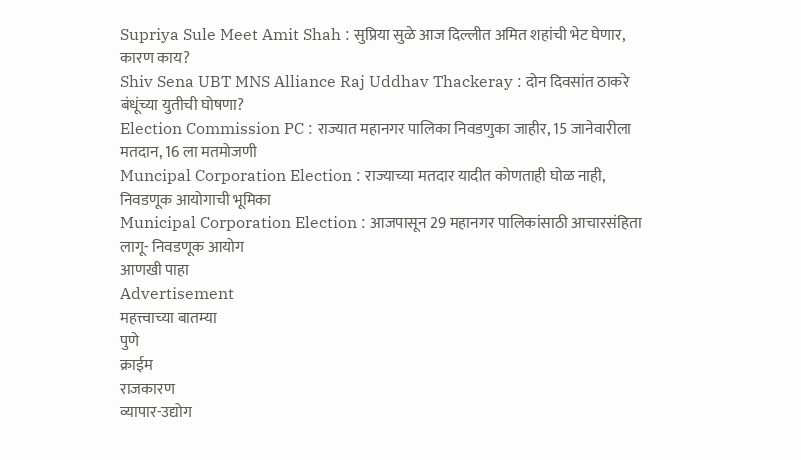Supriya Sule Meet Amit Shah : सुप्रिया सुळे आज दिल्लीत अमित शहांची भेट घेणार, कारण काय?
Shiv Sena UBT MNS Alliance Raj Uddhav Thackeray : दोन दिवसांत ठाकरे बंधूंच्या युतीची घोषणा?
Election Commission PC : राज्यात महानगर पालिका निवडणुका जाहीर, 15 जानेवारीला मतदान, 16 ला मतमोजणी
Muncipal Corporation Election : राज्याच्या मतदार यादीत कोणताही घोळ नाही, निवडणूक आयोगाची भूमिका
Municipal Corporation Election : आजपासून 29 महानगर पालिकांसाठी आचारसंहिता लागू- निवडणूक आयोग
आणखी पाहा
Advertisement
महत्त्वाच्या बातम्या
पुणे
क्राईम
राजकारण
व्यापार-उद्योग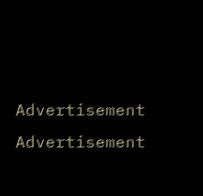Advertisement
Advertisement